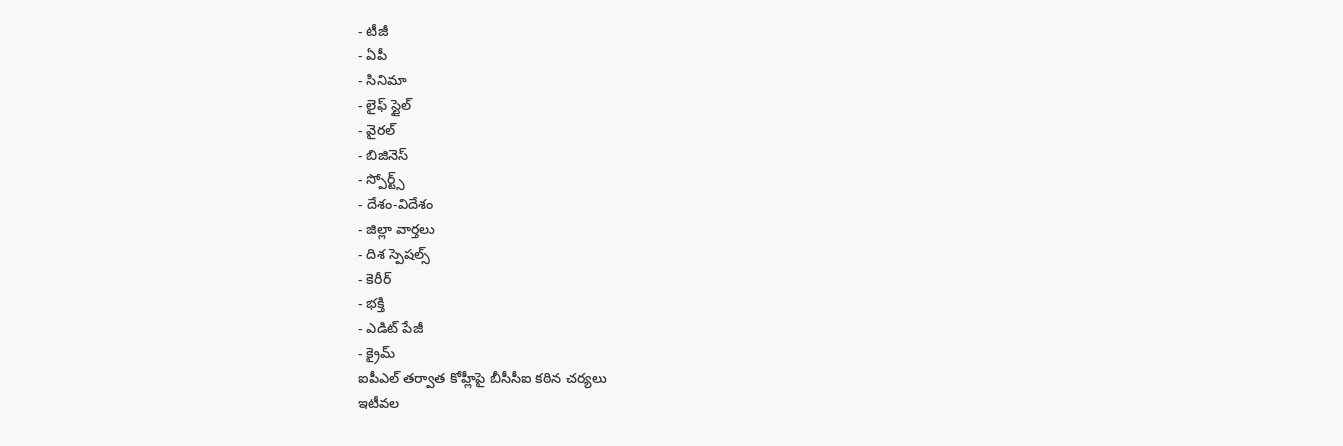- టీజీ
- ఏపీ
- సినిమా
- లైఫ్ స్టైల్
- వైరల్
- బిజినెస్
- స్పోర్ట్స్
- దేశం-విదేశం
- జిల్లా వార్తలు
- దిశ స్పెషల్స్
- కెరీర్
- భక్తి
- ఎడిట్ పేజీ
- క్రైమ్
ఐపీఎల్ తర్వాత కోహ్లీపై బీసీసీఐ కఠిన చర్యలు
ఇటీవల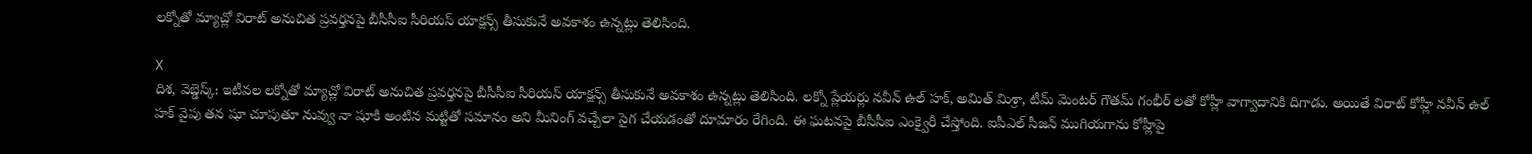లక్నోతో మ్యాచ్లో విరాట్ అనుచిత ప్రవర్తనపై బీసీసీఐ సీరియస్ యాక్షన్స్ తీసుకునే అవకాశం ఉన్నట్లు తెలిసింది.

X
దిశ, వెబ్డెస్క్: ఇటీవల లక్నోతో మ్యాచ్లో విరాట్ అనుచిత ప్రవర్తనపై బీసీసీఐ సీరియస్ యాక్షన్స్ తీసుకునే అవకాశం ఉన్నట్లు తెలిసింది. లక్నో ప్లేయర్లు నవీన్ ఉల్ హక్, అమిత్ మిశ్రా, టీమ్ మెంటర్ గౌతమ్ గంభీర్ లతో కోహ్లీ వాగ్వాదానికి దిగాడు. అయితే విరాట్ కోహ్లీ నవీన్ ఉల్ హక్ వైపు తన షూ చూపుతూ నువ్వు నా షూకి అంటిన మట్టితో సమానం అని మీనింగ్ వచ్చేలా సైగ చేయడంతో దూమారం రేగింది. ఈ ఘటనపై బీసీసీఐ ఎంక్వైరీ చేస్తోంది. ఐపీఎల్ సీజన్ ముగియగాను కోహ్లీపై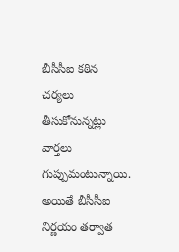బీసీసీఐ కఠిన చర్యలు తీసుకోనున్నట్లు వార్తలు గుప్పుమంటున్నాయి. అయితే బీసీసీఐ నిర్ణయం తర్వాత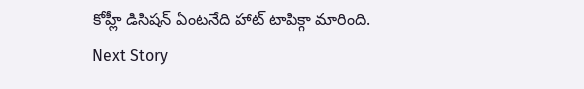కోహ్లీ డిసిషన్ ఏంటనేది హాట్ టాపిక్గా మారింది.
Next Story